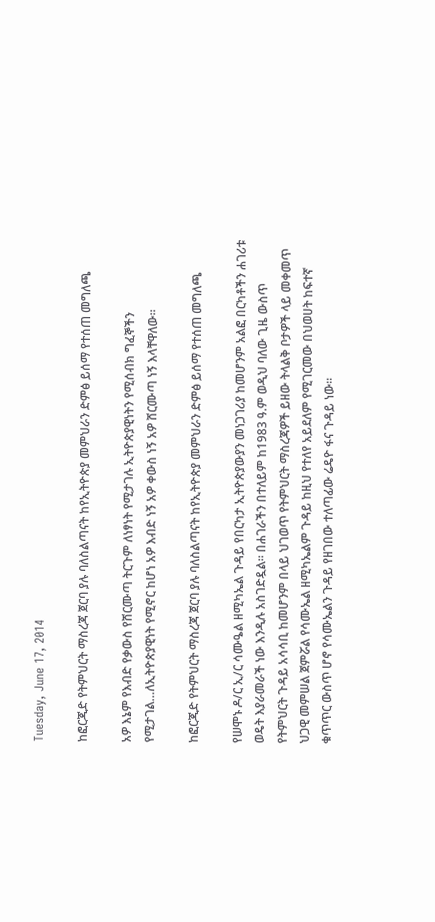Tuesday, June 17, 2014

ከፎርጂድ የትምህርት ማስረጃ ጀርባ ያሉ ባለስልጣናት ከየኢትዮጵያ መምህራን ድምፅ ይሰማ የተሰጠ መግለጫ

አዎ እኔም የእብድ የቃውስ የሸርሙጣ ትርጉም ለነፃነት የሚታገሉ ኢትዮጵያዊነትን የሚሰብክ ግፈኞችን የሚታገል…ለኢትዮጵያዊነት የሚኖር ከሆነ አዎ እብድ ነኝ አዎ ቀውስ ነኝ አዎ ሸርሙጣ ነኝ እላቸዋለው፡፡

ከፎርጂድ የትምህርት ማስረጃ ጀርባ ያሉ ባለስልጣናት ከየኢትዮጵያ መምህራን ድምፅ ይሰማ የተሰጠ መግለጫ

የሠሞኑ ዶ/ር ኢ/ር ሳሙዔል ዘሚካኤል ጉዳይ የበርካታ ኢትዮጵያውያን መነጋገሪያ ከመሆንም አልፎ በርካቶችን ሐገሪቱ ወዴት እያራመራች ነው እንዲሉ አስገድዷል፡፡ በሐገራችን በተለይም ከ1983 ዓ.ም ወዲህ ባለው ጊዜ ውስጥ የትምህርት ጉዳይ አሳሳቢ ከመሆንም በላይ ህገወጥ የትምህርት ማስረጃዎች ይዘው ትላልቅ ቦታዎች ላይ መቀመጥ ህጋዊ መምሠል ጀምሯል የሳሙኤል ዘሚካኤልም ጉዳይ ከዚህ የተለየ አይደለም የሚገርመው በህወሀት ከፍተኛ ቁጥጥር ውስጥ ሆኖ የሳሙኤልን ጉዳይ የዘገበው ተለጣፊው ሬዴዮ ፋና ጉዳይ ነው፡፡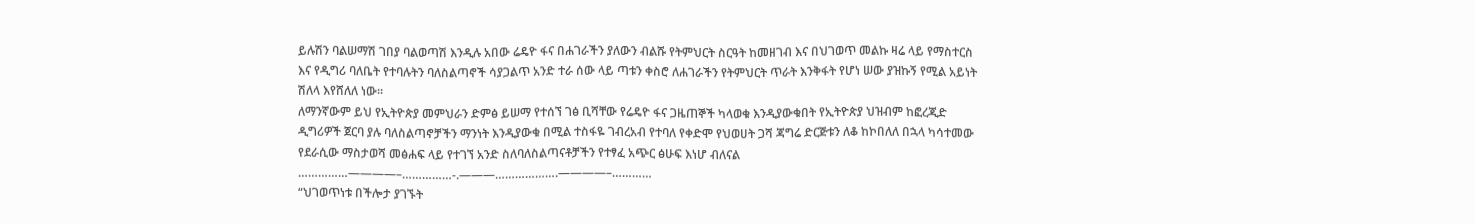ይሉሽን ባልሠማሽ ገበያ ባልወጣሽ እንዲሉ አበው ሬዴዮ ፋና በሐገራችን ያለውን ብልሹ የትምህርት ስርዓት ከመዘገብ እና በህገወጥ መልኩ ዛሬ ላይ የማስተርስ እና የዲግሪ ባለቤት የተባሉትን ባለስልጣኖች ሳያጋልጥ አንድ ተራ ሰው ላይ ጣቱን ቀስሮ ለሐገራችን የትምህርት ጥራት እንቅፋት የሆነ ሠው ያዝኩኝ የሚል አይነት ሽለላ እየሸለለ ነው፡፡
ለማንኛውም ይህ የኢትዮጵያ መምህራን ድምፅ ይሠማ የተሰኘ ገፅ ቢሻቸው የሬዴዮ ፋና ጋዜጠኞች ካላወቁ እንዲያውቁበት የኢትዮጵያ ህዝብም ከፎረጂድ ዲግሪዎች ጀርባ ያሉ ባለስልጣኖቻችን ማንነት እንዲያውቁ በሚል ተስፋዬ ገብረአብ የተባለ የቀድሞ የህወሀት ጋሻ ጃግሬ ድርጅቱን ለቆ ከኮበለለ በኋላ ካሳተመው የደራሲው ማስታወሻ መፅሐፍ ላይ የተገኘ አንድ ስለባለስልጣናቶቻችን የተፃፈ አጭር ፅሁፍ እነሆ ብለናል
……………————–……………-.———……………….————–…………
“ህገወጥነቱ በችሎታ ያገኙት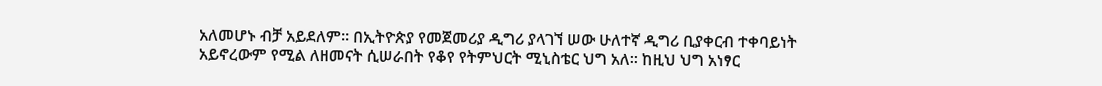አለመሆኑ ብቻ አይደለም፡፡ በኢትዮጵያ የመጀመሪያ ዲግሪ ያላገኘ ሠው ሁለተኛ ዲግሪ ቢያቀርብ ተቀባይነት አይኖረውም የሚል ለዘመናት ሲሠራበት የቆየ የትምህርት ሚኒስቴር ህግ አለ፡፡ ከዚህ ህግ አነፃር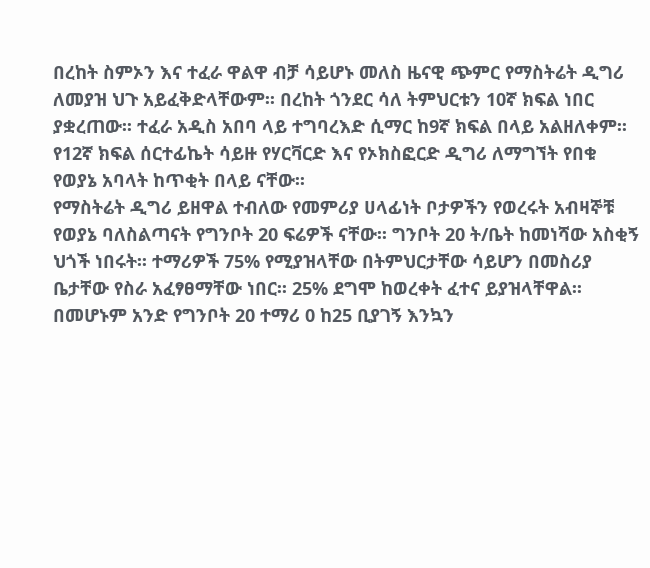በረከት ስምኦን እና ተፈራ ዋልዋ ብቻ ሳይሆኑ መለስ ዜናዊ ጭምር የማስትሬት ዲግሪ ለመያዝ ህጉ አይፈቅድላቸውም፡፡ በረከት ጎንደር ሳለ ትምህርቱን 10ኛ ክፍል ነበር ያቋረጠው፡፡ ተፈራ አዲስ አበባ ላይ ተግባረእድ ሲማር ከ9ኛ ክፍል በላይ አልዘለቀም፡፡ የ12ኛ ክፍል ሰርተፊኬት ሳይዙ የሃርቫርድ እና የኦክስፎርድ ዲግሪ ለማግኘት የበቁ የወያኔ አባላት ከጥቂት በላይ ናቸው፡፡
የማስትሬት ዲግሪ ይዘዋል ተብለው የመምሪያ ሀላፊነት ቦታዎችን የወረሩት አብዛኞቹ የወያኔ ባለስልጣናት የግንቦት 20 ፍሬዎች ናቸው፡፡ ግንቦት 20 ት/ቤት ከመነሻው አስቂኝ ህጎች ነበሩት፡፡ ተማሪዎች 75% የሚያዝላቸው በትምህርታቸው ሳይሆን በመስሪያ ቤታቸው የስራ አፈፃፀማቸው ነበር፡፡ 25% ደግሞ ከወረቀት ፈተና ይያዝላቸዋል፡፡ በመሆኑም አንድ የግንቦት 20 ተማሪ 0 ከ25 ቢያገኝ እንኳን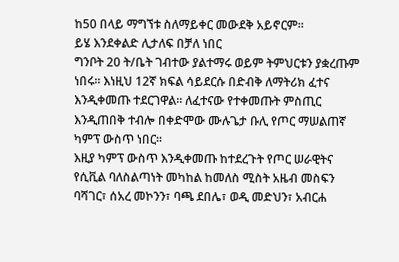ከ50 በላይ ማግኘቱ ስለማይቀር መውደቅ አይኖርም፡፡
ይሄ እንደቀልድ ሊታለፍ በቻለ ነበር
ግንቦት 20 ት/ቤት ገብተው ያልተማሩ ወይም ትምህርቱን ያቋረጡም ነበሩ፡፡ እነዚህ 12ኛ ክፍል ሳይደርሱ በድብቅ ለማትሪክ ፈተና እንዲቀመጡ ተደርገዋል፡፡ ለፈተናው የተቀመጡት ምስጢር እንዲጠበቅ ተብሎ በቀድሞው ሙሉጌታ ቡሊ የጦር ማሠልጠኛ ካምፕ ውስጥ ነበር፡፡
እዚያ ካምፕ ውስጥ እንዲቀመጡ ከተደረጉት የጦር ሠራዊትና የሲቪል ባለስልጣነት መካከል ከመለስ ሚስት አዜብ መስፍን ባሻገር፣ ሰአረ መኮንን፣ ባጫ ደበሌ፣ ወዲ መድህን፣ አብርሐ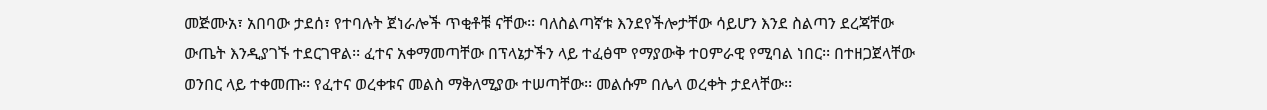መጅሙአ፣ አበባው ታደሰ፣ የተባሉት ጀነራሎች ጥቂቶቹ ናቸው፡፡ ባለስልጣኛቱ እንደየችሎታቸው ሳይሆን እንደ ስልጣን ደረጃቸው ውጤት እንዲያገኙ ተደርገዋል፡፡ ፈተና አቀማመጣቸው በፕላኔታችን ላይ ተፈፅሞ የማያውቅ ተዐምራዊ የሚባል ነበር፡፡ በተዘጋጀላቸው ወንበር ላይ ተቀመጡ፡፡ የፈተና ወረቀቱና መልስ ማቅለሚያው ተሠጣቸው፡፡ መልሱም በሌላ ወረቀት ታደላቸው፡፡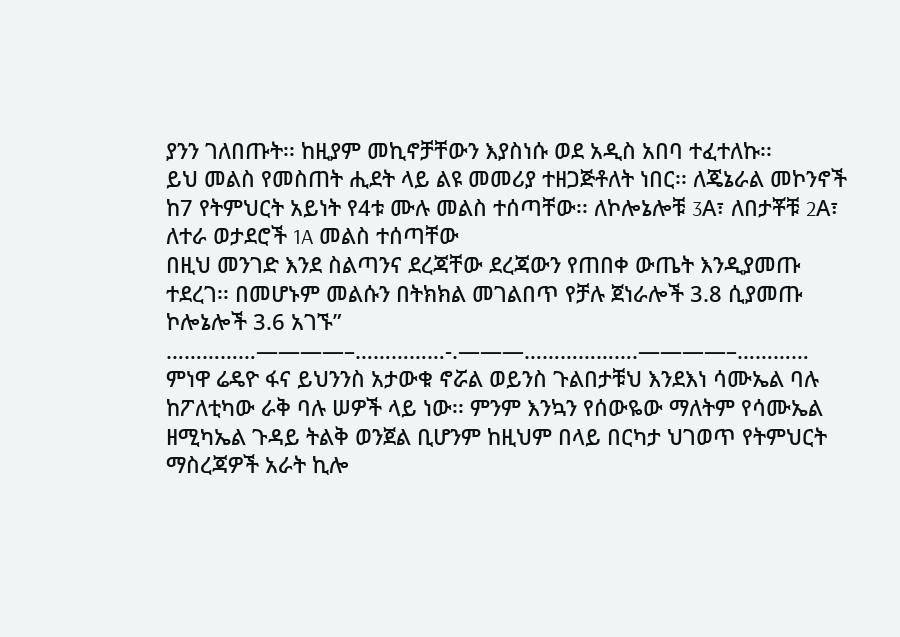ያንን ገለበጡት፡፡ ከዚያም መኪኖቻቸውን እያስነሱ ወደ አዲስ አበባ ተፈተለኩ፡፡
ይህ መልስ የመስጠት ሒደት ላይ ልዩ መመሪያ ተዘጋጅቶለት ነበር፡፡ ለጄኔራል መኮንኖች ከ7 የትምህርት አይነት የ4ቱ ሙሉ መልስ ተሰጣቸው፡፡ ለኮሎኔሎቹ 3A፣ ለበታቾቹ 2A፣ ለተራ ወታደሮች 1A መልስ ተሰጣቸው
በዚህ መንገድ እንደ ስልጣንና ደረጃቸው ደረጃውን የጠበቀ ውጤት እንዲያመጡ ተደረገ፡፡ በመሆኑም መልሱን በትክክል መገልበጥ የቻሉ ጀነራሎች 3.8 ሲያመጡ ኮሎኔሎች 3.6 አገኙ”
……………————–……………-.———……………….————–…………
ምነዋ ሬዴዮ ፋና ይህንንስ አታውቁ ኖሯል ወይንስ ጉልበታቹህ እንደእነ ሳሙኤል ባሉ ከፖለቲካው ራቅ ባሉ ሠዎች ላይ ነው፡፡ ምንም እንኳን የሰውዬው ማለትም የሳሙኤል ዘሚካኤል ጉዳይ ትልቅ ወንጀል ቢሆንም ከዚህም በላይ በርካታ ህገወጥ የትምህርት ማስረጃዎች አራት ኪሎ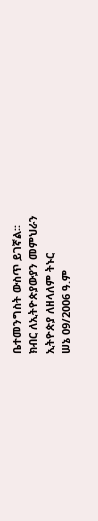ቤተመንግስት ውስጥ ይገኛል፡፡
ክብር ለኢትዮጵያውያን መምህራን
ኢትዮጵያ ለዘላለም ትኑር
ሠኔ 09/2006 ዓ.ም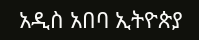አዲስ አበባ ኢትዮጵያ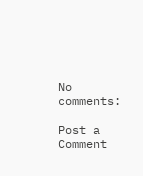No comments:

Post a Comment